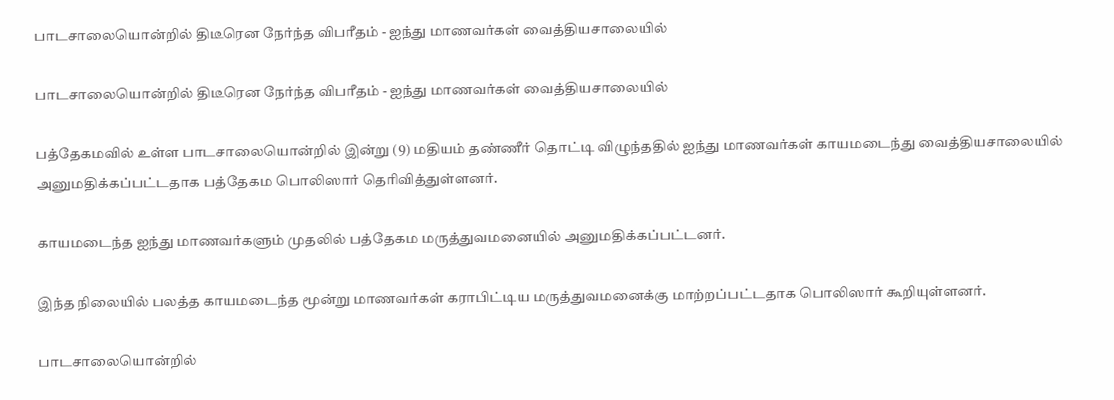பாடசாலையொன்றில் திடீரென நேர்ந்த விபரீதம் - ஐந்து மாணவர்கள் வைத்தியசாலையில்

பாடசாலையொன்றில் திடீரென நேர்ந்த விபரீதம் - ஐந்து மாணவர்கள் வைத்தியசாலையில்

பத்தேகமவில் உள்ள பாடசாலையொன்றில் இன்று (9) மதியம் தண்ணீர் தொட்டி விழுந்ததில் ஐந்து மாணவர்கள் காயமடைந்து வைத்தியசாலையில் அனுமதிக்கப்பட்டதாக பத்தேகம பொலிஸார் தெரிவித்துள்ளனர்.

காயமடைந்த ஐந்து மாணவர்களும் முதலில் பத்தேகம மருத்துவமனையில் அனுமதிக்கப்பட்டனர்.

இந்த நிலையில் பலத்த காயமடைந்த மூன்று மாணவர்கள் கராபிட்டிய மருத்துவமனைக்கு மாற்றப்பட்டதாக பொலிஸார் கூறியுள்ளனர்.

பாடசாலையொன்றில்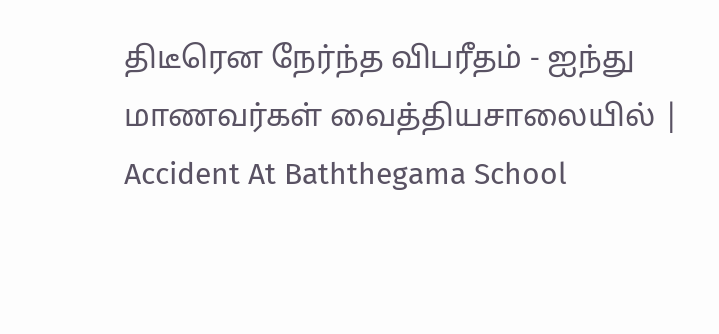திடீரென நேர்ந்த விபரீதம் - ஐந்து மாணவர்கள் வைத்தியசாலையில் | Accident At Baththegama School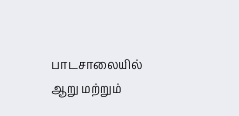பாடசாலையில் ஆறு மற்றும்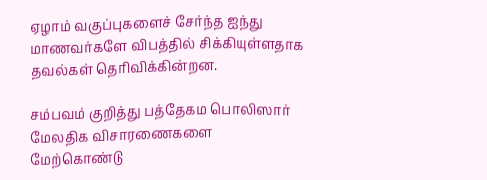ஏழாம் வகுப்புகளைச் சேர்ந்த ஐந்து மாணவர்களே விபத்தில் சிக்கியுள்ளதாக தவல்கள் தெரிவிக்கின்றன.

சம்பவம் குறித்து பத்தேகம பொலிஸார் மேலதிக விசாரணைகளை மேற்கொண்டு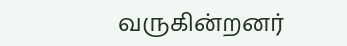வருகின்றனர்